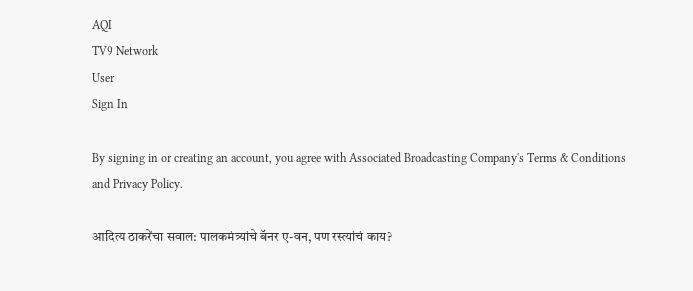AQI
TV9 Network
User
Sign In

By signing in or creating an account, you agree with Associated Broadcasting Company's Terms & Conditions and Privacy Policy.

आदित्य ठाकरेंचा सवाल: पालकमंत्र्यांचे बॅनर ए-वन, पण रस्त्यांचं काय?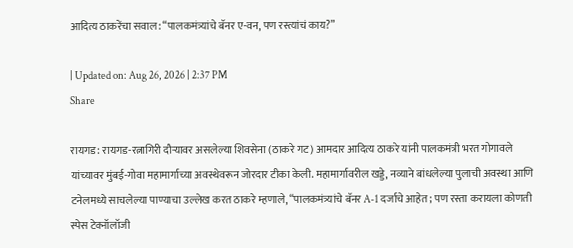आदित्य ठाकरेंचा सवाल: “पालकमंत्र्यांचे बॅनर ए-वन, पण रस्त्यांचं काय?”

| Updated on: Aug 26, 2026 | 2:37 PM
Share

रायगड: रायगड-रत्नागिरी दौऱ्यावर असलेल्या शिवसेना (ठाकरे गट) आमदार आदित्य ठाकरे यांनी पालकमंत्री भरत गोगावले यांच्यावर मुंबई-गोवा महामार्गाच्या अवस्थेवरून जोरदार टीका केली. महामार्गावरील खड्डे, नव्याने बांधलेल्या पुलाची अवस्था आणि टनेलमध्ये साचलेल्या पाण्याचा उल्लेख करत ठाकरे म्हणाले, “पालकमंत्र्यांचे बॅनर A-1 दर्जाचे आहेत; पण रस्ता करायला कोणती स्पेस टेक्नॉलॉजी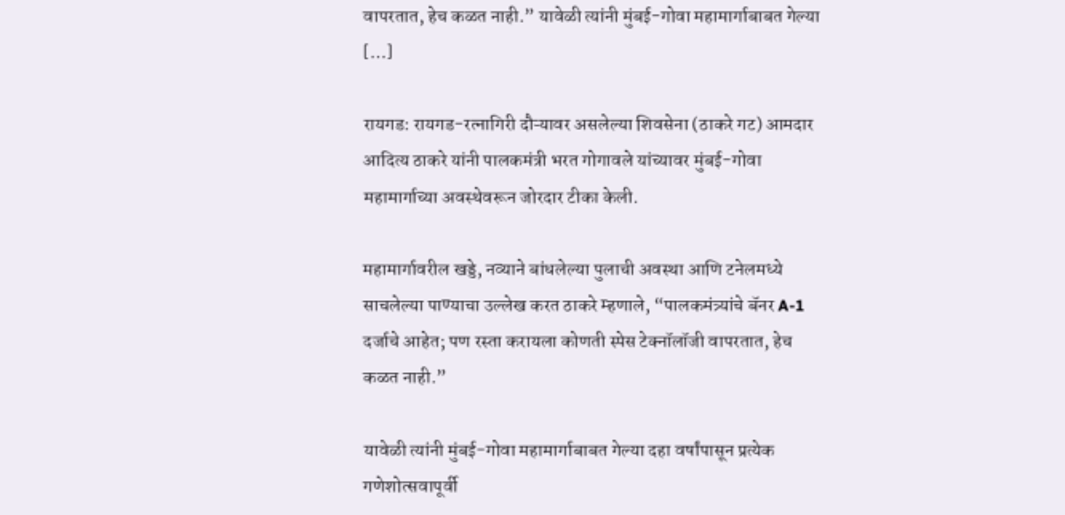वापरतात, हेच कळत नाही.” यावेळी त्यांनी मुंबई-गोवा महामार्गाबाबत गेल्या […]

रायगड: रायगड-रत्नागिरी दौऱ्यावर असलेल्या शिवसेना (ठाकरे गट) आमदार आदित्य ठाकरे यांनी पालकमंत्री भरत गोगावले यांच्यावर मुंबई-गोवा महामार्गाच्या अवस्थेवरून जोरदार टीका केली.

महामार्गावरील खड्डे, नव्याने बांधलेल्या पुलाची अवस्था आणि टनेलमध्ये साचलेल्या पाण्याचा उल्लेख करत ठाकरे म्हणाले, “पालकमंत्र्यांचे बॅनर A-1 दर्जाचे आहेत; पण रस्ता करायला कोणती स्पेस टेक्नॉलॉजी वापरतात, हेच कळत नाही.”

यावेळी त्यांनी मुंबई-गोवा महामार्गाबाबत गेल्या दहा वर्षांपासून प्रत्येक गणेशोत्सवापूर्वी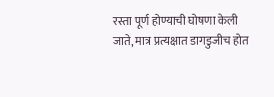रस्ता पूर्ण होण्याची घोषणा केली जाते, मात्र प्रत्यक्षात डागडुजीच होत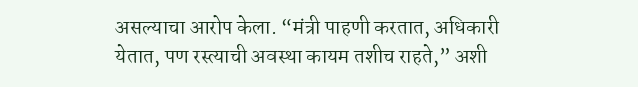असल्याचा आरोप केला. “मंत्री पाहणी करतात, अधिकारी येतात, पण रस्त्याची अवस्था कायम तशीच राहते,” अशी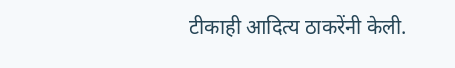टीकाही आदित्य ठाकरेंनी केली.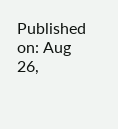Published on: Aug 26,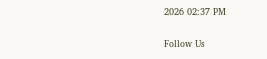2026 02:37 PM

Follow Us